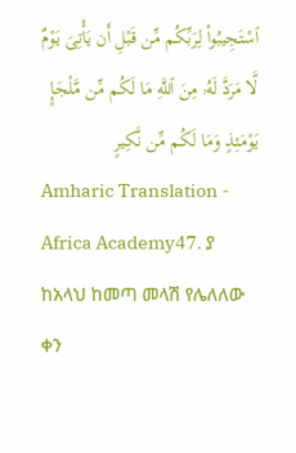ٱسْتَجِيبُوا۟ لِرَبِّكُم مِّن قَبْلِ أَن يَأْتِىَ يَوْمٌ لَّا مَرَدَّ لَهُۥ مِنَ ٱللَّهِ مَا لَكُم مِّن مَّلْجَإٍ يَوْمَئِذٍ وَمَا لَكُم مِّن نَّكِيرٍ
Amharic Translation - Africa Academy47. ያ ከአላህ ከመጣ መላሽ የሌለለው ቀን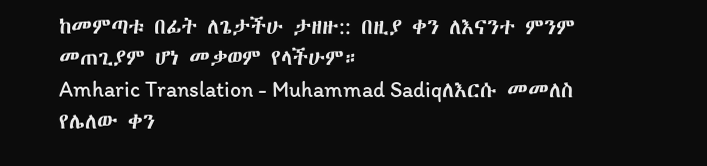ከመምጣቱ በፊት ለጌታችሁ ታዘዙ:: በዚያ ቀን ለእናንተ ምንም መጠጊያም ሆነ መቃወም የላችሁም።
Amharic Translation - Muhammad Sadiqለእርሱ መመለስ የሌለው ቀን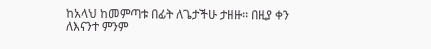ከአላህ ከመምጣቱ በፊት ለጌታችሁ ታዘዙ፡፡ በዚያ ቀን ለእናንተ ምንም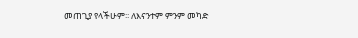መጠጊያ የላችሁም፡፡ ለእናንተም ምንም መካድ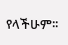የላችሁም፡፡